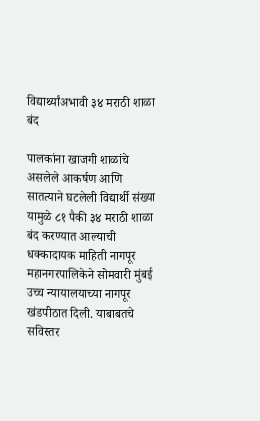विद्यार्थ्यांअभावी ३४ मराठी शाळा बंद

पालकांना खाजगी शाळांचे असलेले आकर्षण आणि सातत्याने घटलेली विद्यार्थी संख्या यामुळे ८१ पैकी ३४ मराठी शाळा बंद करण्यात आल्याची धक्कादायक माहिती नागपूर महानगरपालिकेने सोमवारी मुंबई उच्च न्यायालयाच्या नागपूर खंडपीठात दिली. याबाबतचे सविस्तर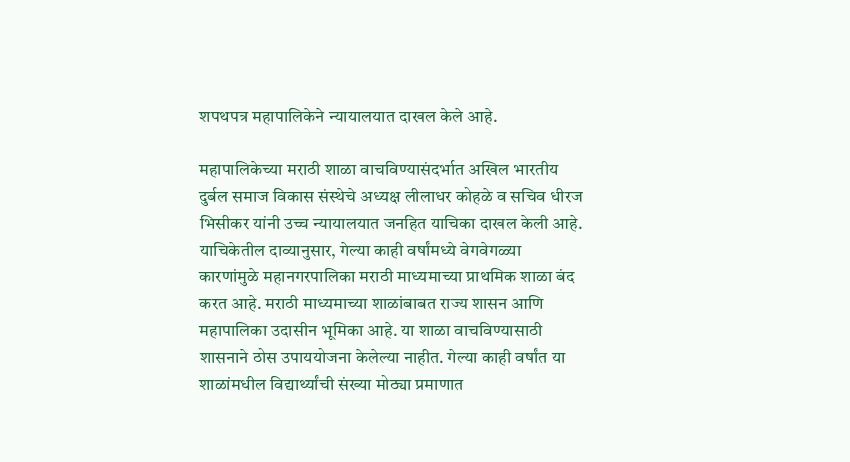शपथपत्र महापालिकेने न्यायालयात दाखल केले आहे.

महापालिकेच्या मराठी शाळा वाचविण्यासंदर्भात अखिल भारतीय दुर्बल समाज विकास संस्थेचे अध्यक्ष लीलाधर कोहळे व सचिव धीरज भिसीकर यांनी उच्च न्यायालयात जनहित याचिका दाखल केली आहे. याचिकेतील दाव्यानुसार, गेल्या काही वर्षांमध्ये वेगवेगळ्या कारणांमुळे महानगरपालिका मराठी माध्यमाच्या प्राथमिक शाळा बंद करत आहे. मराठी माध्यमाच्या शाळांबाबत राज्य शासन आणि महापालिका उदासीन भूमिका आहे. या शाळा वाचविण्यासाठी शासनाने ठोस उपाययोजना केलेल्या नाहीत. गेल्या काही वर्षांत या शाळांमधील विद्यार्थ्यांची संख्या मोठ्या प्रमाणात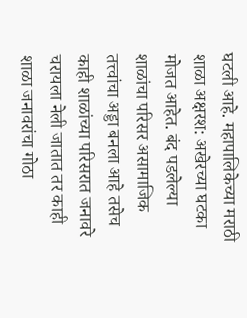घटली आहे. महापालिकेच्या मराठी शाळा अक्षरश: अखेरच्या घटका मोजत आहेत. बंद पडलेल्या शाळांचा परिसर असामाजिक तत्त्वांचा अड्डा बनला आहे तसेच काही शाळांच्या परिसरात जनावरे चरायला नेली जातात तर काही शाळा जनावरांचा गोठा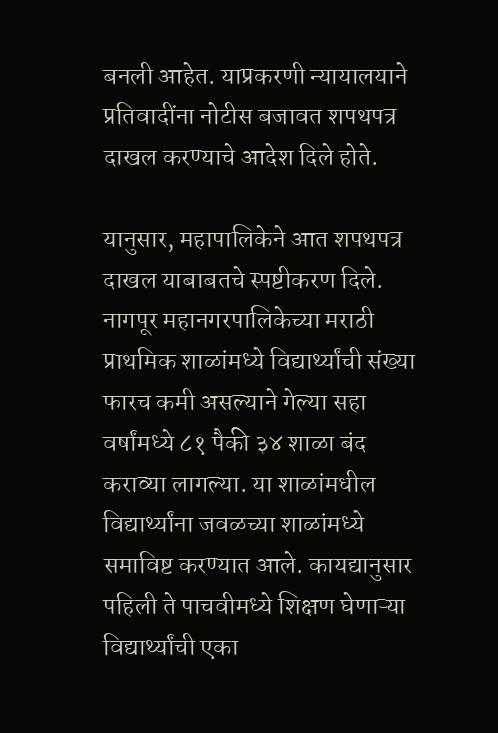बनली आहेत. याप्रकरणी न्यायालयाने प्रतिवादींना नोटीस बजावत शपथपत्र दाखल करण्याचे आदेश दिले होते.

यानुसार, महापालिकेने आत शपथपत्र दाखल याबाबतचे स्पष्टीकरण दिले. नागपूर महानगरपालिकेच्या मराठी प्राथमिक शाळांमध्ये विद्यार्थ्यांची संख्या फारच कमी असल्याने गेल्या सहा वर्षांमध्ये ८१ पैकी ३४ शाळा बंद कराव्या लागल्या. या शाळांमधील विद्यार्थ्यांना जवळच्या शाळांमध्ये समाविष्ट करण्यात आले. कायद्यानुसार पहिली ते पाचवीमध्ये शिक्षण घेणाऱ्या विद्यार्थ्यांची एका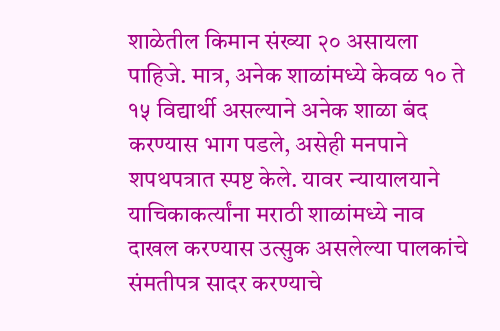शाळेतील किमान संख्या २० असायला पाहिजे. मात्र, अनेक शाळांमध्ये केवळ १० ते १५ विद्यार्थी असल्याने अनेक शाळा बंद करण्यास भाग पडले, असेही मनपाने शपथपत्रात स्पष्ट केले. यावर न्यायालयाने याचिकाकर्त्यांना मराठी शाळांमध्ये नाव दाखल करण्यास उत्सुक असलेल्या पालकांचे संमतीपत्र सादर करण्याचे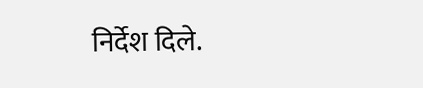निर्देश दिले.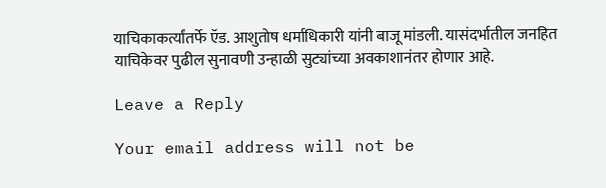याचिकाकर्त्यांतर्फे ऍड. आशुतोष धर्माधिकारी यांनी बाजू मांडली. यासंदर्भातील जनहित याचिकेवर पुढील सुनावणी उन्हाळी सुट्यांच्या अवकाशानंतर होणार आहे.

Leave a Reply

Your email address will not be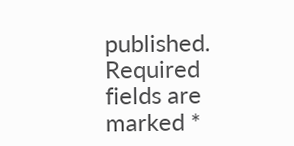published. Required fields are marked *